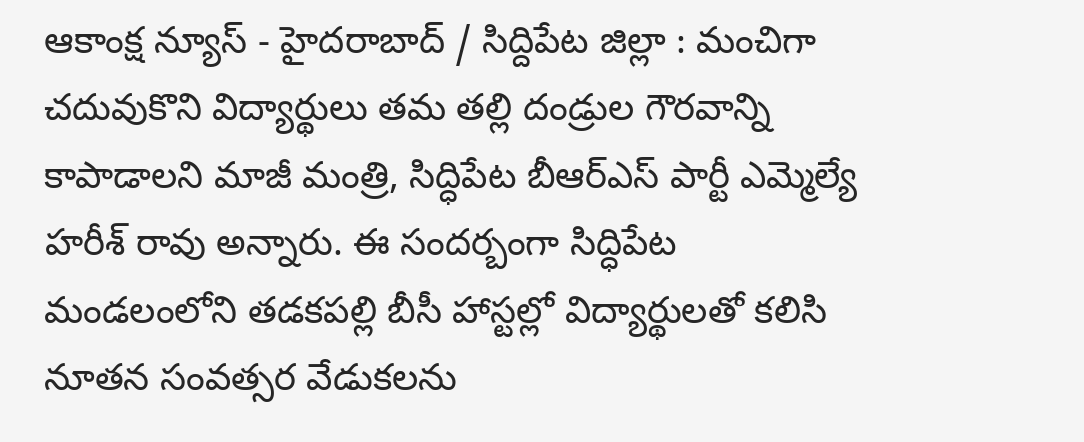ఆకాంక్ష న్యూస్ - హైదరాబాద్ / సిద్దిపేట జిల్లా : మంచిగా చదువుకొని విద్యార్థులు తమ తల్లి దండ్రుల గౌరవాన్ని కాపాడాలని మాజీ మంత్రి, సిద్ధిపేట బీఆర్ఎస్ పార్టీ ఎమ్మెల్యే హరీశ్ రావు అన్నారు. ఈ సందర్బంగా సిద్ధిపేట మండలంలోని తడకపల్లి బీసీ హాస్టల్లో విద్యార్థులతో కలిసి నూతన సంవత్సర వేడుకలను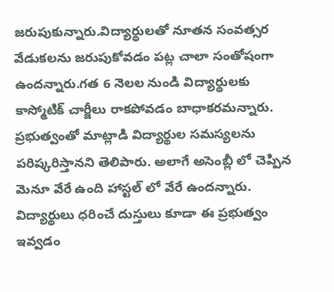జరుపుకున్నారు.విద్యార్థులతో నూతన సంవత్సర వేడుకలను జరుపుకోవడం పట్ల చాలా సంతోషంగా ఉందన్నారు.గత 6 నెలల నుండి విద్యార్థులకు కాస్మోటిక్ చార్జీలు రాకపోవడం బాధాకరమన్నారు. ప్రభుత్వంతో మాట్లాడి విద్యార్థుల సమస్యలను పరిష్కరిస్తానని తెలిపారు. అలాగే అసెంబ్లీ లో చెప్పిన మెనూ వేరే ఉంది హాస్టల్ లో వేరే ఉందన్నారు. విద్యార్థులు ధరించే దుస్తులు కూడా ఈ ప్రభుత్వం ఇవ్వడం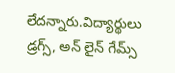లేదన్నారు.విద్యార్థులు డ్రగ్స్, అన్ లైన్ గేమ్స్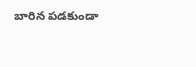బారిన పడకుండా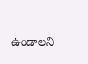ఉండాలని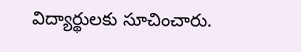విద్యార్థులకు సూచించారు.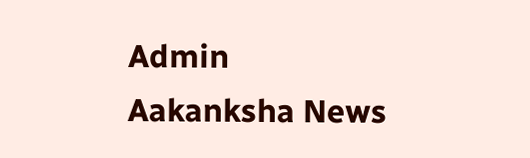Admin
Aakanksha News